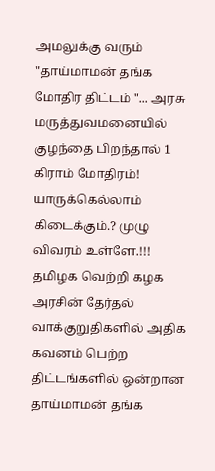அமலுக்கு வரும் "தாய்மாமன் தங்க மோதிர திட்டம் "... அரசு மருத்துவமனையில் குழந்தை பிறந்தால் 1 கிராம் மோதிரம்! யாருக்கெல்லாம் கிடைக்கும்.? முழு விவரம் உள்ளே.!!!
தமிழக வெற்றி கழக அரசின் தேர்தல் வாக்குறுதிகளில் அதிக கவனம் பெற்ற திட்டங்களில் ஒன்றான தாய்மாமன் தங்க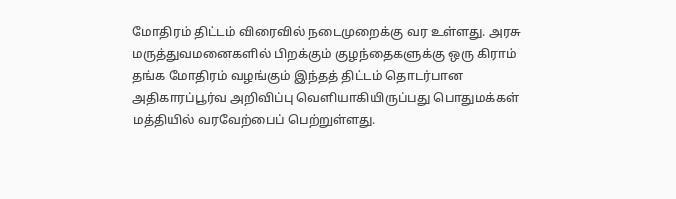மோதிரம் திட்டம் விரைவில் நடைமுறைக்கு வர உள்ளது. அரசு மருத்துவமனைகளில் பிறக்கும் குழந்தைகளுக்கு ஒரு கிராம் தங்க மோதிரம் வழங்கும் இந்தத் திட்டம் தொடர்பான அதிகாரப்பூர்வ அறிவிப்பு வெளியாகியிருப்பது பொதுமக்கள் மத்தியில் வரவேற்பைப் பெற்றுள்ளது.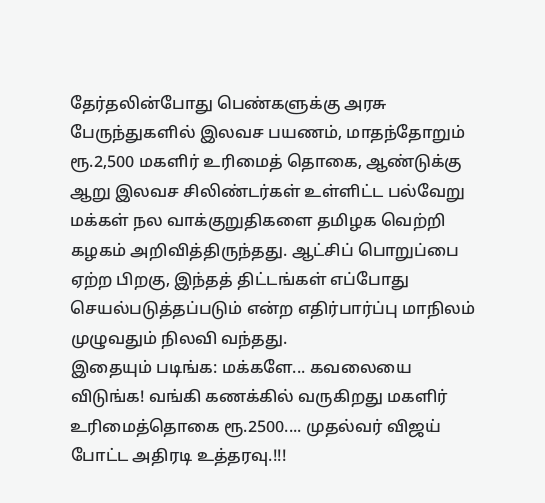தேர்தலின்போது பெண்களுக்கு அரசு பேருந்துகளில் இலவச பயணம், மாதந்தோறும் ரூ.2,500 மகளிர் உரிமைத் தொகை, ஆண்டுக்கு ஆறு இலவச சிலிண்டர்கள் உள்ளிட்ட பல்வேறு மக்கள் நல வாக்குறுதிகளை தமிழக வெற்றி கழகம் அறிவித்திருந்தது. ஆட்சிப் பொறுப்பை ஏற்ற பிறகு, இந்தத் திட்டங்கள் எப்போது செயல்படுத்தப்படும் என்ற எதிர்பார்ப்பு மாநிலம் முழுவதும் நிலவி வந்தது.
இதையும் படிங்க: மக்களே... கவலையை விடுங்க! வங்கி கணக்கில் வருகிறது மகளிர் உரிமைத்தொகை ரூ.2500.... முதல்வர் விஜய் போட்ட அதிரடி உத்தரவு.!!!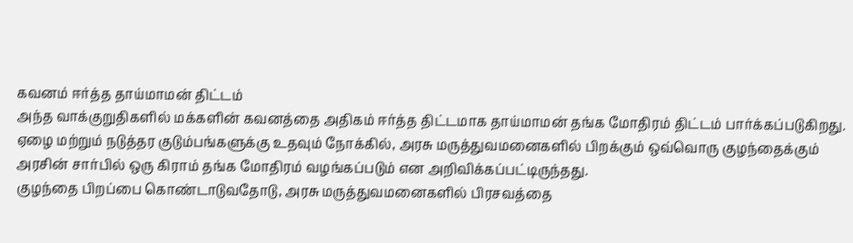கவனம் ஈர்த்த தாய்மாமன் திட்டம்
அந்த வாக்குறுதிகளில் மக்களின் கவனத்தை அதிகம் ஈர்த்த திட்டமாக தாய்மாமன் தங்க மோதிரம் திட்டம் பார்க்கப்படுகிறது. ஏழை மற்றும் நடுத்தர குடும்பங்களுக்கு உதவும் நோக்கில், அரசு மருத்துவமனைகளில் பிறக்கும் ஒவ்வொரு குழந்தைக்கும் அரசின் சார்பில் ஒரு கிராம் தங்க மோதிரம் வழங்கப்படும் என அறிவிக்கப்பட்டிருந்தது.
குழந்தை பிறப்பை கொண்டாடுவதோடு, அரசு மருத்துவமனைகளில் பிரசவத்தை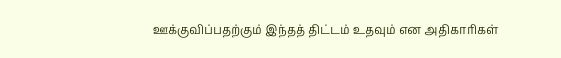ஊக்குவிப்பதற்கும் இந்தத் திட்டம் உதவும் என அதிகாரிகள்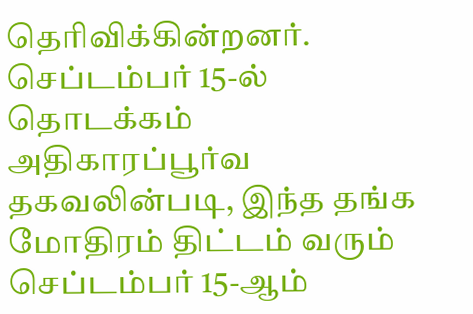தெரிவிக்கின்றனர்.
செப்டம்பர் 15-ல் தொடக்கம்
அதிகாரப்பூர்வ தகவலின்படி, இந்த தங்க மோதிரம் திட்டம் வரும் செப்டம்பர் 15-ஆம்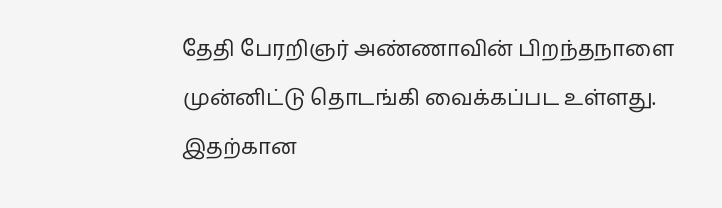தேதி பேரறிஞர் அண்ணாவின் பிறந்தநாளை முன்னிட்டு தொடங்கி வைக்கப்பட உள்ளது. இதற்கான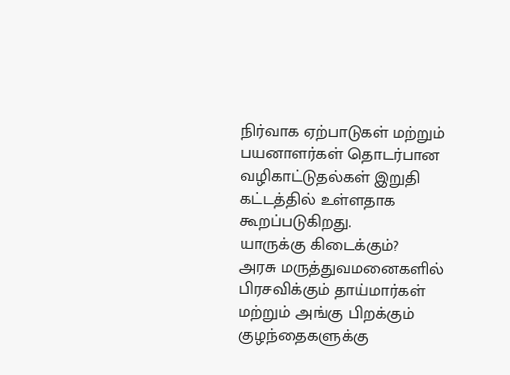நிர்வாக ஏற்பாடுகள் மற்றும் பயனாளர்கள் தொடர்பான வழிகாட்டுதல்கள் இறுதி கட்டத்தில் உள்ளதாக கூறப்படுகிறது.
யாருக்கு கிடைக்கும்?
அரசு மருத்துவமனைகளில் பிரசவிக்கும் தாய்மார்கள் மற்றும் அங்கு பிறக்கும் குழந்தைகளுக்கு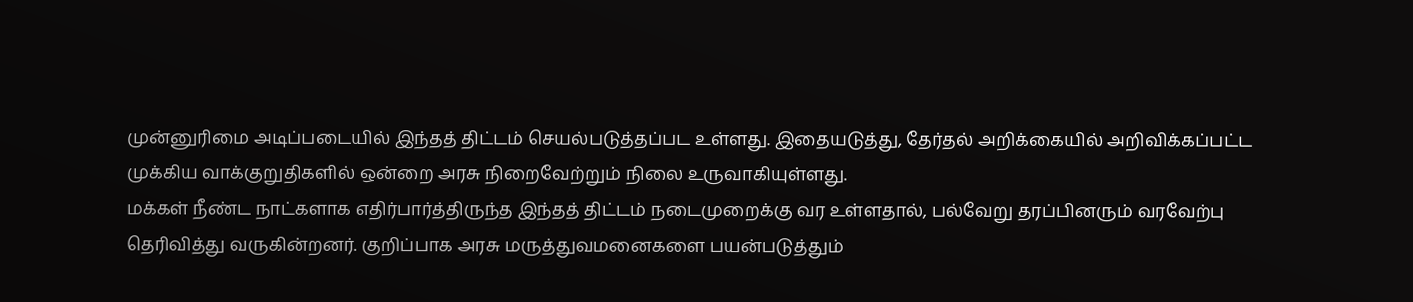முன்னுரிமை அடிப்படையில் இந்தத் திட்டம் செயல்படுத்தப்பட உள்ளது. இதையடுத்து, தேர்தல் அறிக்கையில் அறிவிக்கப்பட்ட முக்கிய வாக்குறுதிகளில் ஒன்றை அரசு நிறைவேற்றும் நிலை உருவாகியுள்ளது.
மக்கள் நீண்ட நாட்களாக எதிர்பார்த்திருந்த இந்தத் திட்டம் நடைமுறைக்கு வர உள்ளதால், பல்வேறு தரப்பினரும் வரவேற்பு தெரிவித்து வருகின்றனர். குறிப்பாக அரசு மருத்துவமனைகளை பயன்படுத்தும்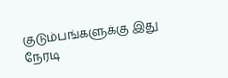குடும்பங்களுக்கு இது நேரடி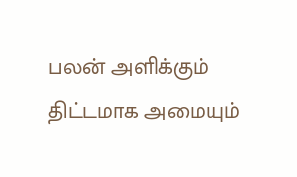பலன் அளிக்கும் திட்டமாக அமையும்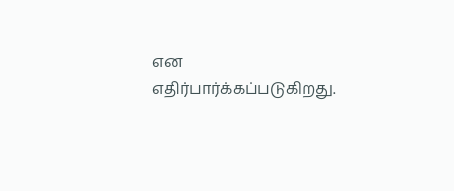என எதிர்பார்க்கப்படுகிறது.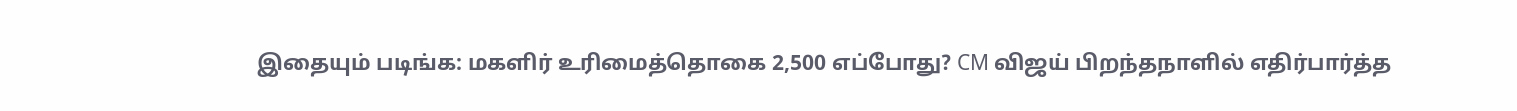இதையும் படிங்க: மகளிர் உரிமைத்தொகை 2,500 எப்போது? CM விஜய் பிறந்தநாளில் எதிர்பார்த்த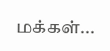மக்கள்...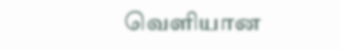வெளியான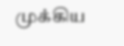முக்கிய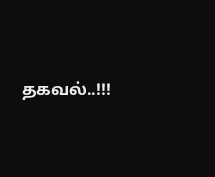தகவல்..!!!